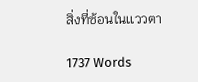สิ่งที่ซ้อนในเเววตา

1737 Words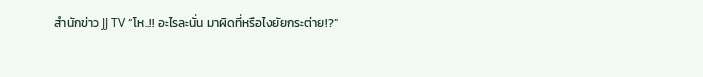สำนักข่าว JJ TV “โห..!! อะไรละนั่น มาผิดที่หรือไงยัยกระต่าย!?”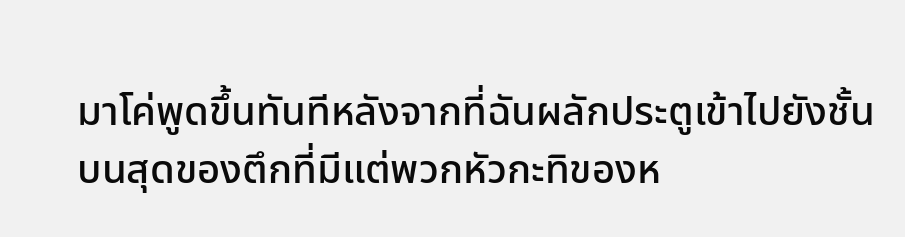มาโค่พูดขึ้นทันทีหลังจากที่ฉันผลักประตูเข้าไปยังชั้นบนสุดของตึกที่มีแต่พวกหัวกะทิของห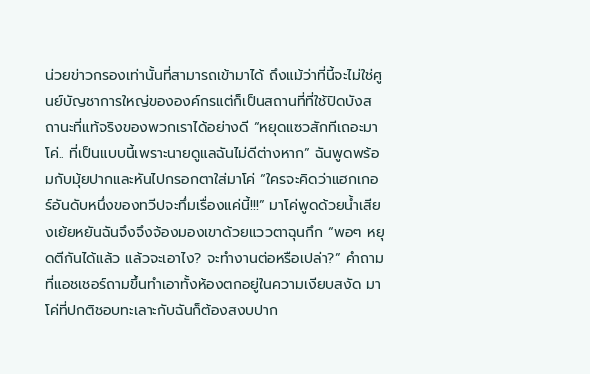น่วยข่าวกรองเท่านั้นที่สามารถเข้ามาได้ ถึงแม้ว่าที่นี้จะไม่ใช่ศูนย์บัญชาการใหญ่ขององค์กรแต่ก็เป็นสถานที่ที่ใช้ปิดบังสถานะที่แท้จริงของพวกเราได้อย่างดี “หยุดแซวสักทีเถอะมาโค่.. ที่เป็นแบบนี้เพราะนายดูแลฉันไม่ดีต่างหาก” ฉันพูดพร้อมกับมุ้ยปากและหันไปกรอกตาใส่มาโค่ “ใครจะคิดว่าแฮกเกอร์อันดับหนึ่งของทวีปจะทึ่มเรื่องแค่นี้!!!” มาโค่พูดด้วยน้ำเสียงเย้ยหยันฉันจึงจึงจ้องมองเขาด้วยแววตาฉุนกึก “พอๆ หยุดตีกันได้แล้ว แล้วจะเอาไง? จะทำงานต่อหรือเปล่า?” คำถามที่แอชเชอร์ถามขึ้นทำเอาทั้งห้องตกอยู่ในความเงียบสงัด มาโค่ที่ปกติชอบทะเลาะกับฉันก็ต้องสงบปาก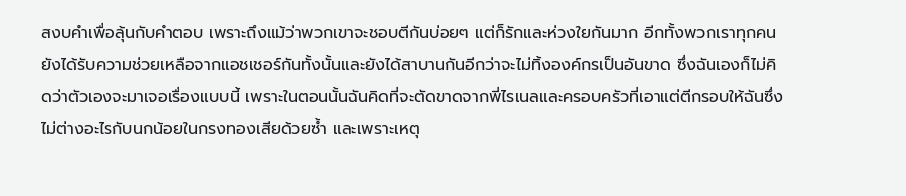สงบคำเพื่อลุ้นกับคำตอบ เพราะถึงแม้ว่าพวกเขาจะชอบตีกันบ่อยๆ แต่ก็รักและห่วงใยกันมาก อีกทั้งพวกเราทุกคนยังได้รับความช่วยเหลือจากแอชเชอร์กันทั้งนั้นและยังได้สาบานกันอีกว่าจะไม่ทิ้งองค์กรเป็นอันขาด ซึ่งฉันเองก็ไม่คิดว่าตัวเองจะมาเจอเรื่องแบบนี้ เพราะในตอนนั้นฉันคิดที่จะตัดขาดจากพี่ไรเนลและครอบครัวที่เอาแต่ตีกรอบให้ฉันซึ่งไม่ต่างอะไรกับนกน้อยในกรงทองเสียด้วยซ้ำ และเพราะเหตุ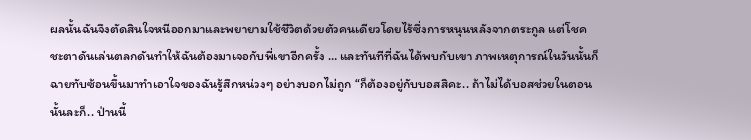ผลนั้นฉันจึงตัดสินใจหนีออกมาและพยายามใช้ชีวิตด้วยตัวคนเดียวโดยไร้ซึ่งการหนุนหลังจากตระกูล แต่โชคชะตาดันเล่นตลกดันทำให้ฉันต้องมาเจอกับพี่เขาอีกครั้ง … และทันทีที่ฉันได้พบกับเขา ภาพเหตุการณ์ในวันนั้นก็ฉายทับซ้อนขึ้นมาทำเอาใจของฉันรู้สึกหน่วงๆ อย่างบอกไม่ถูก “ก็ต้องอยู่กับบอสสิคะ.. ถ้าไม่ได้บอสช่วยในตอนนั้นละก็.. ป่านนี้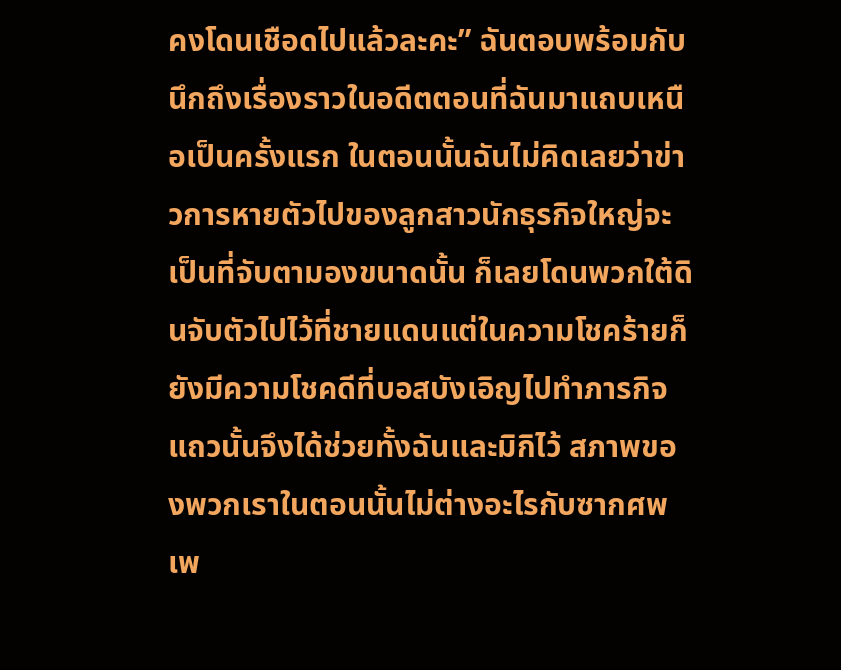คงโดนเชือดไปแล้วละคะ” ฉันตอบพร้อมกับนึกถึงเรื่องราวในอดีตตอนที่ฉันมาแถบเหนือเป็นครั้งแรก ในตอนนั้นฉันไม่คิดเลยว่าข่าวการหายตัวไปของลูกสาวนักธุรกิจใหญ่จะเป็นที่จับตามองขนาดนั้น ก็เลยโดนพวกใต้ดินจับตัวไปไว้ที่ชายแดนแต่ในความโชคร้ายก็ยังมีความโชคดีที่บอสบังเอิญไปทำภารกิจแถวนั้นจึงได้ช่วยทั้งฉันและมิกิไว้ สภาพของพวกเราในตอนนั้นไม่ต่างอะไรกับซากศพเพ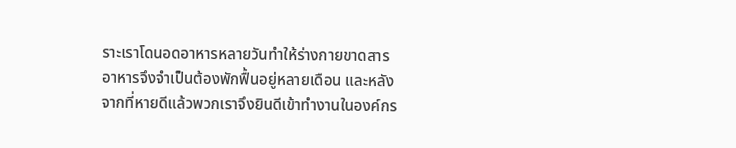ราะเราโดนอดอาหารหลายวันทำให้ร่างกายขาดสารอาหารจึงจำเป็นต้องพักฟื้นอยู่หลายเดือน และหลังจากที่หายดีแล้วพวกเราจึงยินดีเข้าทำงานในองค์กร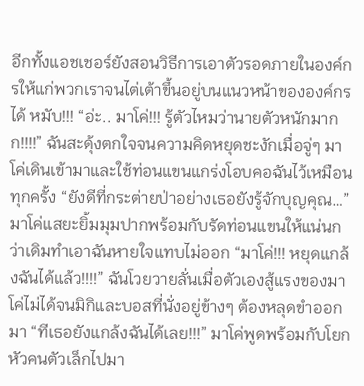อีกทั้งแอชเชอร์ยังสอนวิธีการเอาตัวรอดภายในองค์กรให้แก่พวกเราจนไต่เต้าขึ้นอยู่บนแนวหน้าขององค์กรได้ หมับ!!! “อ่ะ.. มาโค่!!! รู้ตัวไหมว่านายตัวหนักมากก!!!!” ฉันสะดุ้งตกใจจนความคิดหยุดชะงักเมื่อจู่ๆ มาโค่เดินเข้ามาและใช้ท่อนแขนแกร่งโอบคอฉันไว้เหมือนทุกครั้ง “ยังดีที่กระต่ายป่าอย่างเธอยังรู้จักบุญคุณ…” มาโค่แสยะยิ้มมุมปากพร้อมกับรัดท่อนแขนให้แน่นกว่าเดิมทำเอาฉันหายใจแทบไม่ออก “มาโค่!!! หยุดแกล้งฉันได้แล้ว!!!!” ฉันโวยวายลั่นเมื่อตัวเองสู้แรงของมาโค่ไม่ได้จนมิกิและบอสที่นั่งอยู่ข้างๆ ต้องหลุดขำออกมา “ทีเธอยังแกล้งฉันได้เลย!!!” มาโค่พูดพร้อมกับโยกหัวคนตัวเล็กไปมา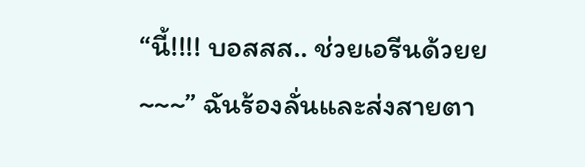“นี้!!!! บอสสส.. ช่วยเอรีนด้วยย ~~~” ฉันร้องลั่นและส่งสายตา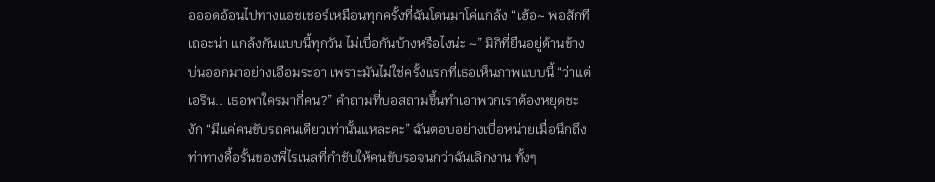อออดอ้อนไปทางแอชเชอร์เหมือนทุกครั้งที่ฉันโดนมาโค่แกล้ง “เฮ้อ~ พอสักทีเถอะน่า แกล้งกันแบบนี้ทุกวัน ไม่เบื่อกันบ้างหรือไงน่ะ ~” มิกิที่ยืนอยู่ด้านข้างบ่นออกมาอย่างเอือมระอา เพราะมันไม่ใช่ครั้งแรกที่เธอเห็นภาพแบบนี้ “ว่าแต่เอริน.. เธอพาใครมากี่คน?” คำถามที่บอสถามขึ้นทำเอาพวกเราต้องหยุดชะงัก “มีแค่คนขับรถคนเดียวเท่านั้นแหละคะ” ฉันตอบอย่างเบื่อหน่ายเมื่อนึกถึงท่าทางดื้อรั้นของพี่ไรเนลที่กำชับให้คนขับรอจนกว่าฉันเลิกงาน ทั้งๆ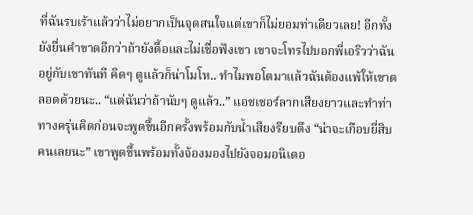ที่ฉันรบเร้าแล้วว่าไม่อยากเป็นจุดสนใจแต่เขาก็ไม่ยอมท่าเดียวเลย! อีกทั้งยังยื่นคำขาดอีกว่าถ้ายังดื้อและไม่เชื่อฟังเขา เขาจะโทรไปบอกพี่เอริวว่าฉันอยู่กับเขาทันที คิดๆ ดูแล้วก็น่าโมโห.. ทำไมพอโตมาแล้วฉันต้องแพ้ให้เขาตลอดด้วยนะ.. “แต่ฉันว่าถ้านับๆ ดูแล้ว..” แอชเชอร์ลากเสียงยาวและทำท่าทางครุ่นคิดก่อนจะพูดขึ้นอีกครั้งพร้อมกับน้ำเสียงรียบตึง “น่าจะเกือบยี่สิบคนเลยนะ” เขาพูดขึ้นพร้อมทั้งจ้องมองไปยังจอมอนิเตอ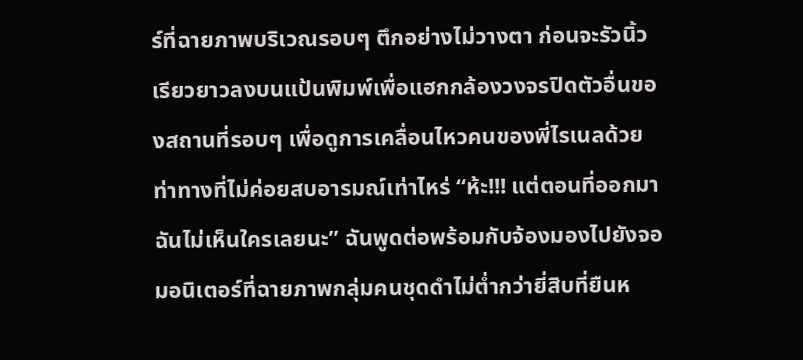ร์ที่ฉายภาพบริเวณรอบๆ ตึกอย่างไม่วางตา ก่อนจะรัวนิ้วเรียวยาวลงบนแป้นพิมพ์เพื่อแฮกกล้องวงจรปิดตัวอื่นของสถานที่รอบๆ เพื่อดูการเคลื่อนไหวคนของพี่ไรเนลด้วยท่าทางที่ไม่ค่อยสบอารมณ์เท่าไหร่ “ห้ะ!!! แต่ตอนที่ออกมาฉันไม่เห็นใครเลยนะ” ฉันพูดต่อพร้อมกับจ้องมองไปยังจอมอนิเตอร์ที่ฉายภาพกลุ่มคนชุดดำไม่ต่ำกว่ายี่สิบที่ยืนห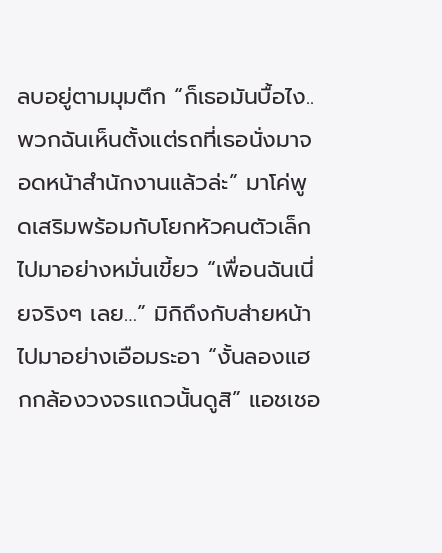ลบอยู่ตามมุมตึก “ก็เธอมันบื้อไง.. พวกฉันเห็นตั้งแต่รถที่เธอนั่งมาจอดหน้าสำนักงานแล้วล่ะ” มาโค่พูดเสริมพร้อมกับโยกหัวคนตัวเล็กไปมาอย่างหมั่นเขี้ยว “เพื่อนฉันเนี่ยจริงๆ เลย…” มิกิถึงกับส่ายหน้าไปมาอย่างเอือมระอา “งั้นลองแฮกกล้องวงจรแถวนั้นดูสิ” แอชเชอ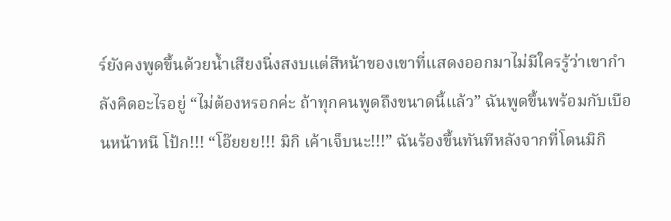ร์ยังคงพูดขึ้นด้วยน้ำเสียงนิ่งสงบแต่สีหน้าของเขาที่แสดงออกมาไม่มีใครรู้ว่าเขากำลังคิดอะไรอยู่ “ไม่ต้องหรอกค่ะ ถ้าทุกคนพูดถึงขนาดนี้แล้ว” ฉันพูดขึ้นพร้อมกับเบือนหน้าหนี โป้ก!!! “โอ๊ยยย!!! มิกิ เค้าเจ็บนะ!!!” ฉันร้องขึ้นทันทีหลังจากที่โดนมิกิ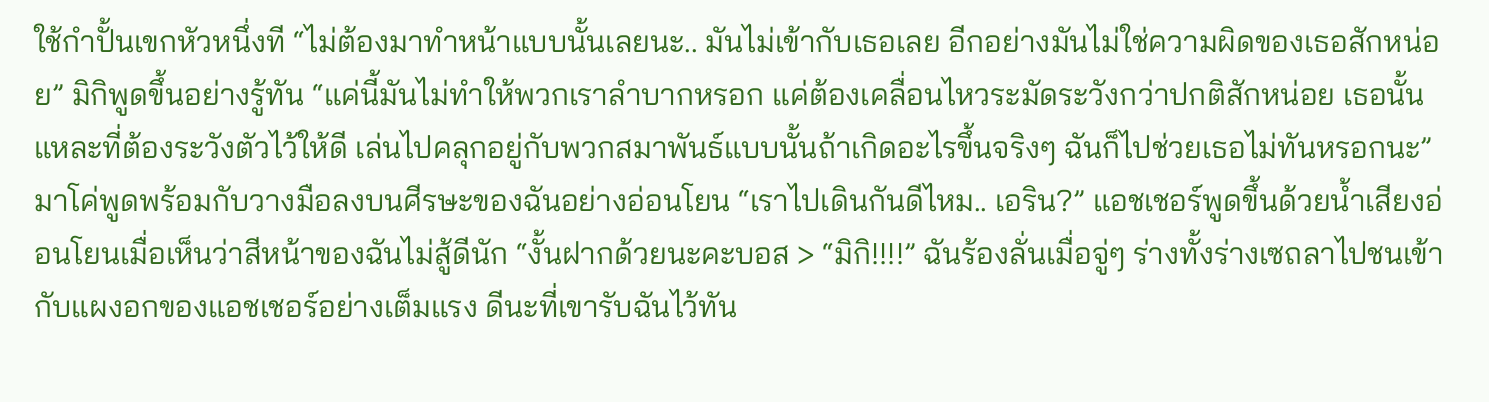ใช้กำปั้นเขกหัวหนึ่งที “ไม่ต้องมาทำหน้าแบบนั้นเลยนะ.. มันไม่เข้ากับเธอเลย อีกอย่างมันไม่ใช่ความผิดของเธอสักหน่อย” มิกิพูดขึ้นอย่างรู้ทัน “แค่นี้มันไม่ทำให้พวกเราลำบากหรอก แค่ต้องเคลื่อนไหวระมัดระวังกว่าปกติสักหน่อย เธอนั้นแหละที่ต้องระวังตัวไว้ให้ดี เล่นไปคลุกอยู่กับพวกสมาพันธ์แบบนั้นถ้าเกิดอะไรขึ้นจริงๆ ฉันก็ไปช่วยเธอไม่ทันหรอกนะ” มาโค่พูดพร้อมกับวางมือลงบนศีรษะของฉันอย่างอ่อนโยน “เราไปเดินกันดีไหม.. เอริน?” แอชเชอร์พูดขึ้นด้วยน้ำเสียงอ่อนโยนเมื่อเห็นว่าสีหน้าของฉันไม่สู้ดีนัก “งั้นฝากด้วยนะคะบอส > “มิกิ!!!!” ฉันร้องลั่นเมื่อจู่ๆ ร่างทั้งร่างเซถลาไปชนเข้ากับแผงอกของแอชเชอร์อย่างเต็มแรง ดีนะที่เขารับฉันไว้ทัน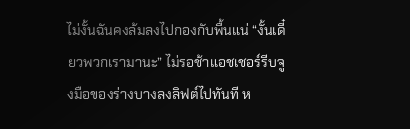ไม่งั้นฉันคงล้มลงไปกองกับพื้นแน่ “งั้นเดี๋ยวพวกเรามานะ” ไม่รอช้าแอชเชอร์รีบจูงมือของร่างบางลงลิฟต์ไปทันที ห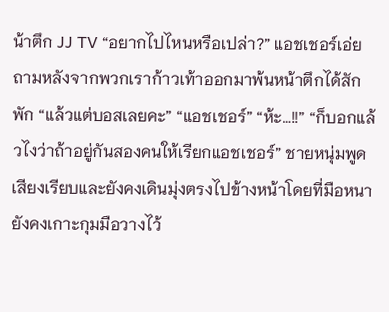น้าตึก JJ TV “อยากไปไหนหรือเปล่า?” แอชเชอร์เอ่ยถามหลังจากพวกเราก้าวเท้าออกมาพ้นหน้าตึกได้สักพัก “แล้วแต่บอสเลยคะ” “แอชเชอร์” “ห้ะ…!!” “ก็บอกแล้วไงว่าถ้าอยู่กันสองคนให้เรียกแอชเชอร์” ชายหนุ่มพูดเสียงเรียบและยังคงเดินมุ่งตรงไปข้างหน้าโดยที่มือหนายังคงเกาะกุมมือวางไว้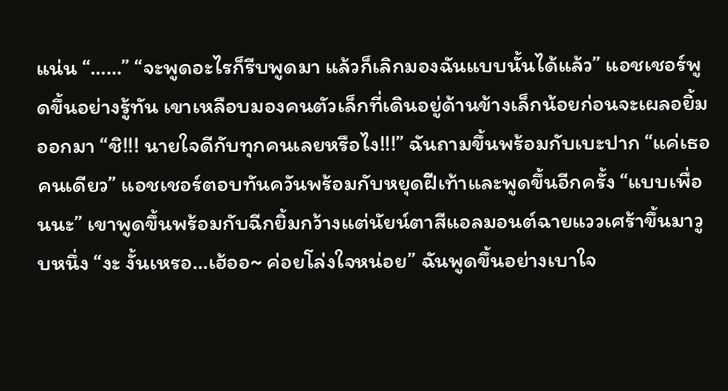แน่น “……” “จะพูดอะไรก็รีบพูดมา แล้วก็เลิกมองฉันแบบนั้นได้แล้ว” แอชเชอร์พูดขึ้นอย่างรู้ทัน เขาเหลือบมองคนตัวเล็กที่เดินอยู่ด้านข้างเล็กน้อยก่อนจะเผลอยิ้มออกมา “ชิ!!! นายใจดีกับทุกคนเลยหรือไง!!!” ฉันถามขึ้นพร้อมกับเบะปาก “แค่เธอคนเดียว” แอชเชอร์ตอบทันควันพร้อมกับหยุดฝีเท้าและพูดขึ้นอีกครั้ง “แบบเพื่อนนะ” เขาพูดขึ้นพร้อมกับฉีกยิ้มกว้างแต่นัยน์ตาสีแอลมอนต์ฉายแววเศร้าขึ้นมาวูบหนึ่ง “งะ งั้นเหรอ…เฮ้ออ~ ค่อยโล่งใจหน่อย” ฉันพูดขึ้นอย่างเบาใจ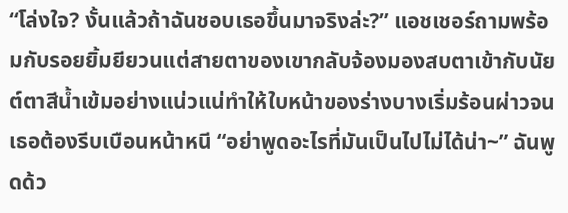“โล่งใจ? งั้นแล้วถ้าฉันชอบเธอขึ้นมาจริงล่ะ?” แอชเชอร์ถามพร้อมกับรอยยิ้มยียวนแต่สายตาของเขากลับจ้องมองสบตาเข้ากับนัยต์ตาสีน้ำเข้มอย่างแน่วแน่ทำให้ใบหน้าของร่างบางเริ่มร้อนผ่าวจนเธอต้องรีบเบือนหน้าหนี “อย่าพูดอะไรที่มันเป็นไปไม่ได้น่า~” ฉันพูดด้ว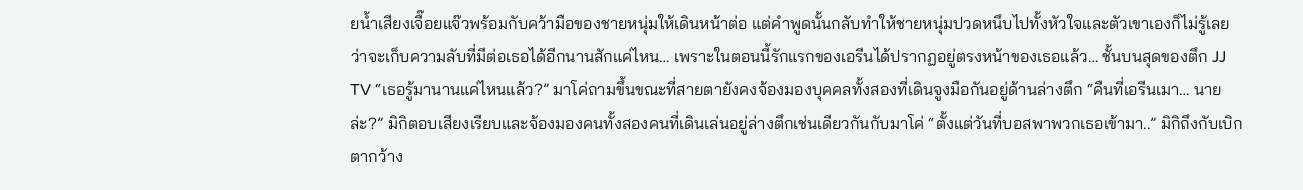ยน้ำเสียงเจื๊อยแจ๊วพร้อมกับคว้ามือของชายหนุ่มให้เดินหน้าต่อ แต่คำพูดนั้นกลับทำให้ชายหนุ่มปวดหนึบไปทั้งหัวใจและตัวเขาเองก็ไม่รู้เลยว่าจะเก็บความลับที่มีต่อเธอได้อีกนานสักแค่ไหน… เพราะในตอนนี้รักแรกของเอรีนได้ปรากฏอยู่ตรงหน้าของเธอแล้ว… ชั้นบนสุดของตึก JJ TV “เธอรู้มานานแค่ไหนแล้ว?” มาโค่ถามขึ้นขณะที่สายตายังคงจ้องมองบุคคลทั้งสองที่เดินจูงมือกันอยู่ด้านล่างตึก “คืนที่เอรีนเมา… นายล่ะ?” มิกิตอบเสียงเรียบและจ้องมองคนทั้งสองคนที่เดินเล่นอยู่ล่างตึกเช่นเดียวกันกับมาโค่ “ตั้งแต่วันที่บอสพาพวกเธอเข้ามา..” มิกิถึงกับเบิกตากว้าง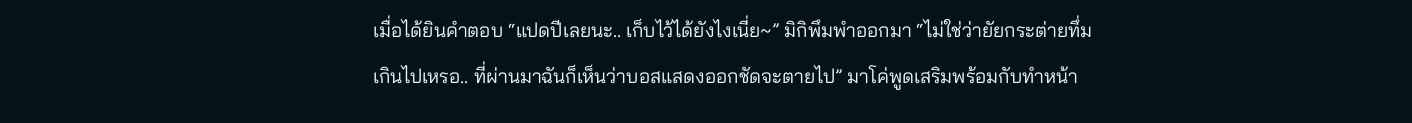เมื่อได้ยินคำตอบ “แปดปีเลยนะ.. เก็บไว้ได้ยังไงเนี่ย~” มิกิพึมพำออกมา “ไม่ใช่ว่ายัยกระต่ายทึ่มเกินไปเหรอ.. ที่ผ่านมาฉันก็เห็นว่าบอสแสดงออกชัดจะตายไป” มาโค่พูดเสริมพร้อมกับทำหน้า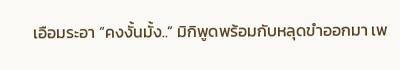เอือมระอา “คงงั้นมั้ง..” มิกิพูดพร้อมกับหลุดขำออกมา เพ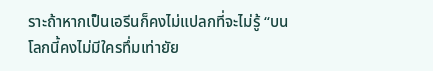ราะถ้าหากเป็นเอรีนก็คงไม่แปลกที่จะไม่รู้ “บนโลกนี้คงไม่มีใครทึ่มเท่ายัย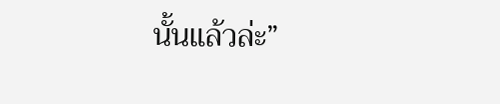นั้นแล้วล่ะ”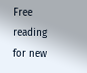Free reading for new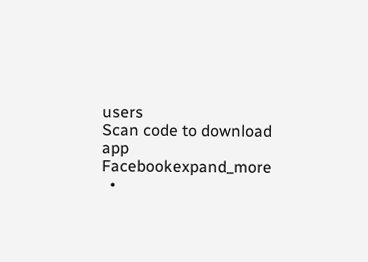users
Scan code to download app
Facebookexpand_more
  •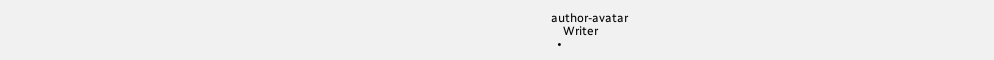author-avatar
    Writer
  •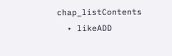chap_listContents
  • likeADD